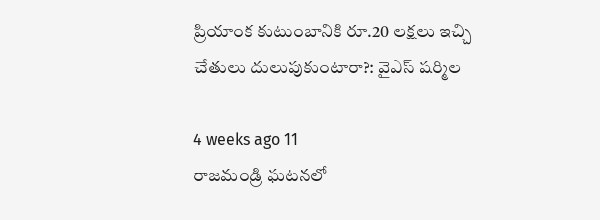ప్రియాంక కుటుంబానికి రూ.20 లక్షలు ఇచ్చి చేతులు దులుపుకుంటారా?: వైఎస్ షర్మిల

4 weeks ago 11
రాజమండ్రి ఘటనలో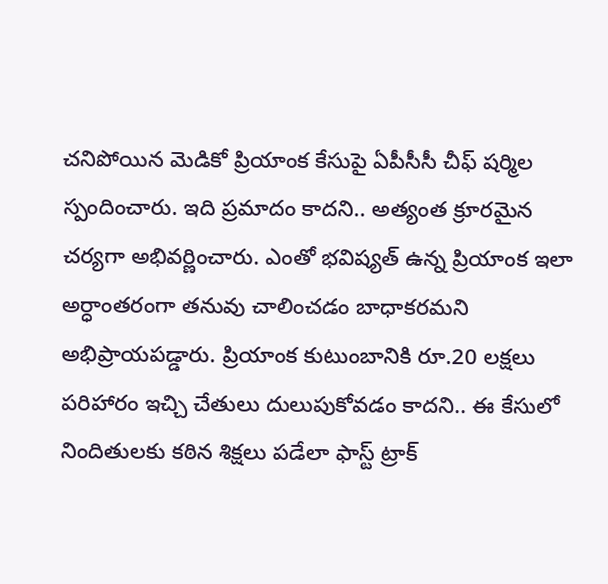చనిపోయిన మెడికో ప్రియాంక కేసుపై ఏపీసీసీ చీఫ్ షర్మిల స్పందించారు. ఇది ప్రమాదం కాదని.. అత్యంత క్రూరమైన చర్యగా అభివర్ణించారు. ఎంతో భవిష్యత్ ఉన్న ప్రియాంక ఇలా అర్ధాంతరంగా తనువు చాలించడం బాధాకరమని అభిప్రాయపడ్డారు. ప్రియాంక కుటుంబానికి రూ.20 లక్షలు పరిహారం ఇచ్చి చేతులు దులుపుకోవడం కాదని.. ఈ కేసులో నిందితులకు కఠిన శిక్షలు పడేలా ఫాస్ట్ ట్రాక్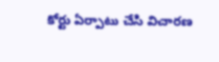కోర్టు ఏర్పాటు చేసి విచారణ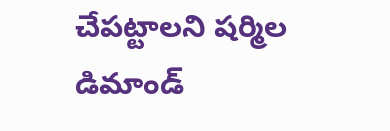చేపట్టాలని షర్మిల డిమాండ్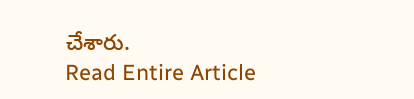చేశారు.
Read Entire Article